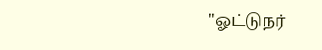"ஓட்டுநர்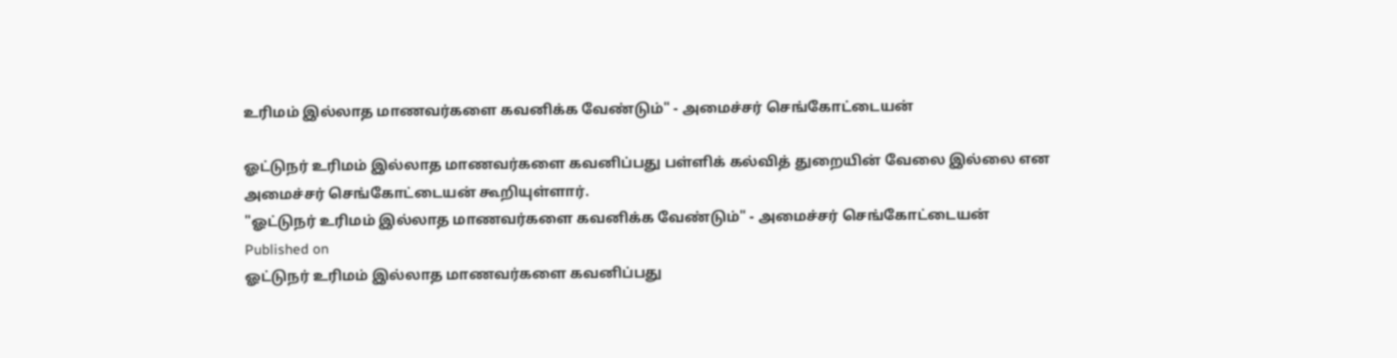உரிமம் இல்லாத மாணவர்களை கவனிக்க வேண்டும்" - அமைச்சர் செங்கோட்டையன்

ஓட்டுநர் உரிமம் இல்லாத மாணவர்களை கவனிப்பது பள்ளிக் கல்வித் துறையின் வேலை இல்லை என அமைச்சர் செங்கோட்டையன் கூறியுள்ளார்.
"ஓட்டுநர் உரிமம் இல்லாத மாணவர்களை கவனிக்க வேண்டும்" - அமைச்சர் செங்கோட்டையன்
Published on
ஓட்டுநர் உரிமம் இல்லாத மாணவர்களை கவனிப்பது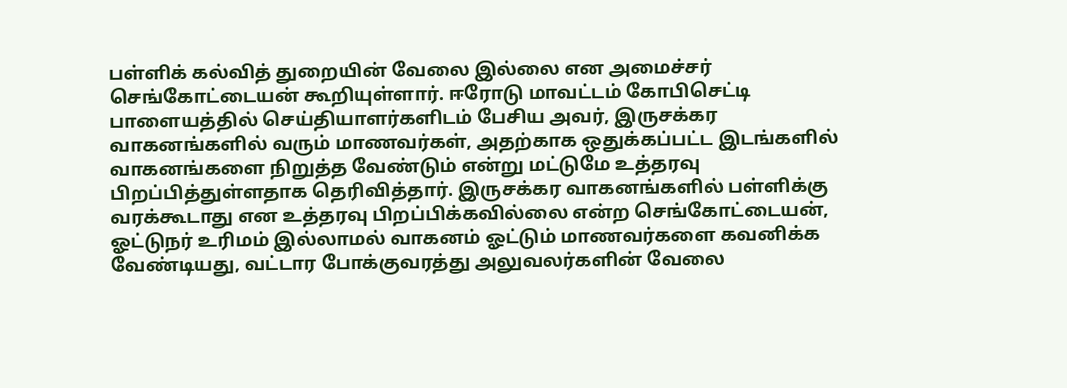பள்ளிக் கல்வித் துறையின் வேலை இல்லை என அமைச்சர் செங்கோட்டையன் கூறியுள்ளார். ஈரோடு மாவட்டம் கோபிசெட்டி பாளையத்தில் செய்தியாளர்களிடம் பேசிய அவர், இருசக்கர வாகனங்களில் வரும் மாணவர்கள், அதற்காக ஒதுக்கப்பட்ட இடங்களில் வாகனங்களை நிறுத்த வேண்டும் என்று மட்டுமே உத்தரவு பிறப்பித்துள்ளதாக தெரிவித்தார். இருசக்கர வாகனங்களில் பள்ளிக்கு வரக்கூடாது என உத்தரவு பிறப்பிக்கவில்லை என்ற செங்கோட்டையன், ஓட்டுநர் உரிமம் இல்லாமல் வாகனம் ஓட்டும் மாணவர்களை கவனிக்க வேண்டியது, வட்டார போக்குவரத்து அலுவலர்களின் வேலை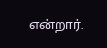என்றார்.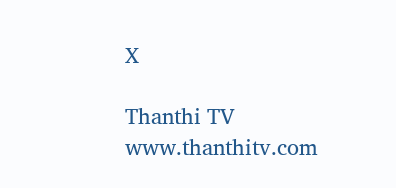X

Thanthi TV
www.thanthitv.com